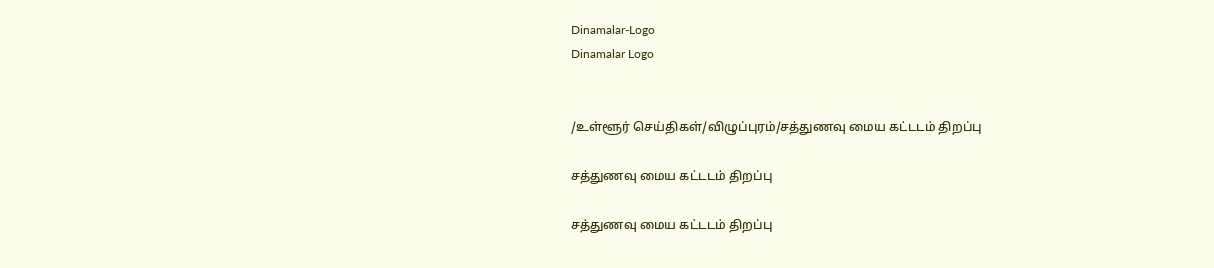Dinamalar-Logo
Dinamalar Logo


/உள்ளூர் செய்திகள்/விழுப்புரம்/சத்துணவு மைய கட்டடம் திறப்பு

சத்துணவு மைய கட்டடம் திறப்பு

சத்துணவு மைய கட்டடம் திறப்பு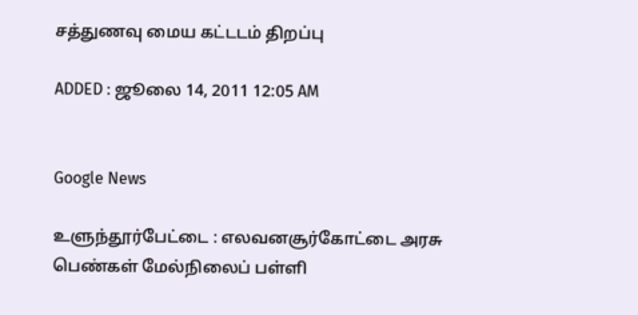சத்துணவு மைய கட்டடம் திறப்பு

ADDED : ஜூலை 14, 2011 12:05 AM


Google News

உளுந்தூர்பேட்டை : எலவனசூர்கோட்டை அரசு பெண்கள் மேல்நிலைப் பள்ளி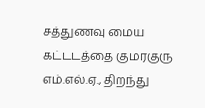சத்துணவு மைய கட்டடத்தை குமரகுரு எம்.எல்.ஏ., திறந்து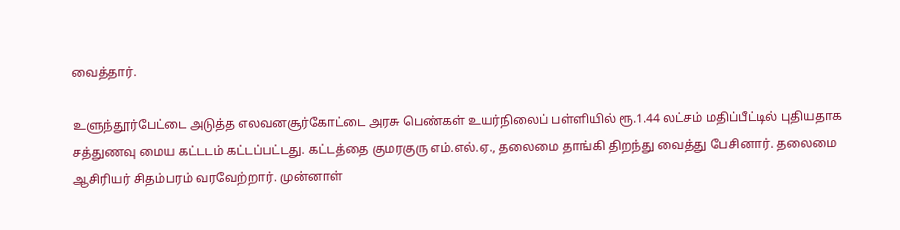வைத்தார்.

உளுந்தூர்பேட்டை அடுத்த எலவனசூர்கோட்டை அரசு பெண்கள் உயர்நிலைப் பள்ளியில் ரூ.1.44 லட்சம் மதிப்பீட்டில் புதியதாக சத்துணவு மைய கட்டடம் கட்டப்பட்டது. கட்டத்தை குமரகுரு எம்.எல்.ஏ., தலைமை தாங்கி திறந்து வைத்து பேசினார். தலைமை ஆசிரியர் சிதம்பரம் வரவேற்றார். முன்னாள்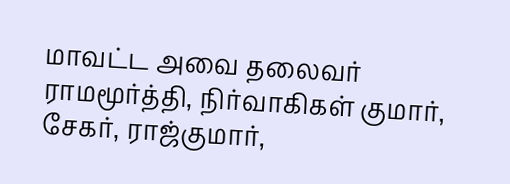மாவட்ட அவை தலைவர் ராமமூர்த்தி, நிர்வாகிகள் குமார், சேகர், ராஜ்குமார்,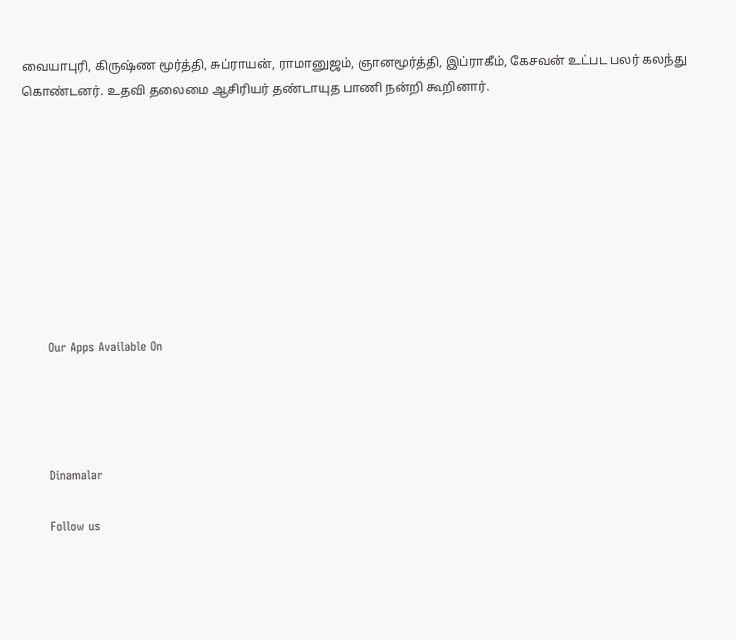வையாபுரி, கிருஷ்ண மூர்த்தி, சுப்ராயன், ராமானுஜம், ஞானமூர்த்தி, இப்ராகீம், கேசவன் உட்பட பலர் கலந்து கொண்டனர். உதவி தலைமை ஆசிரியர் தண்டாயுத பாணி நன்றி கூறினார்.









      Our Apps Available On




      Dinamalar

      Follow us